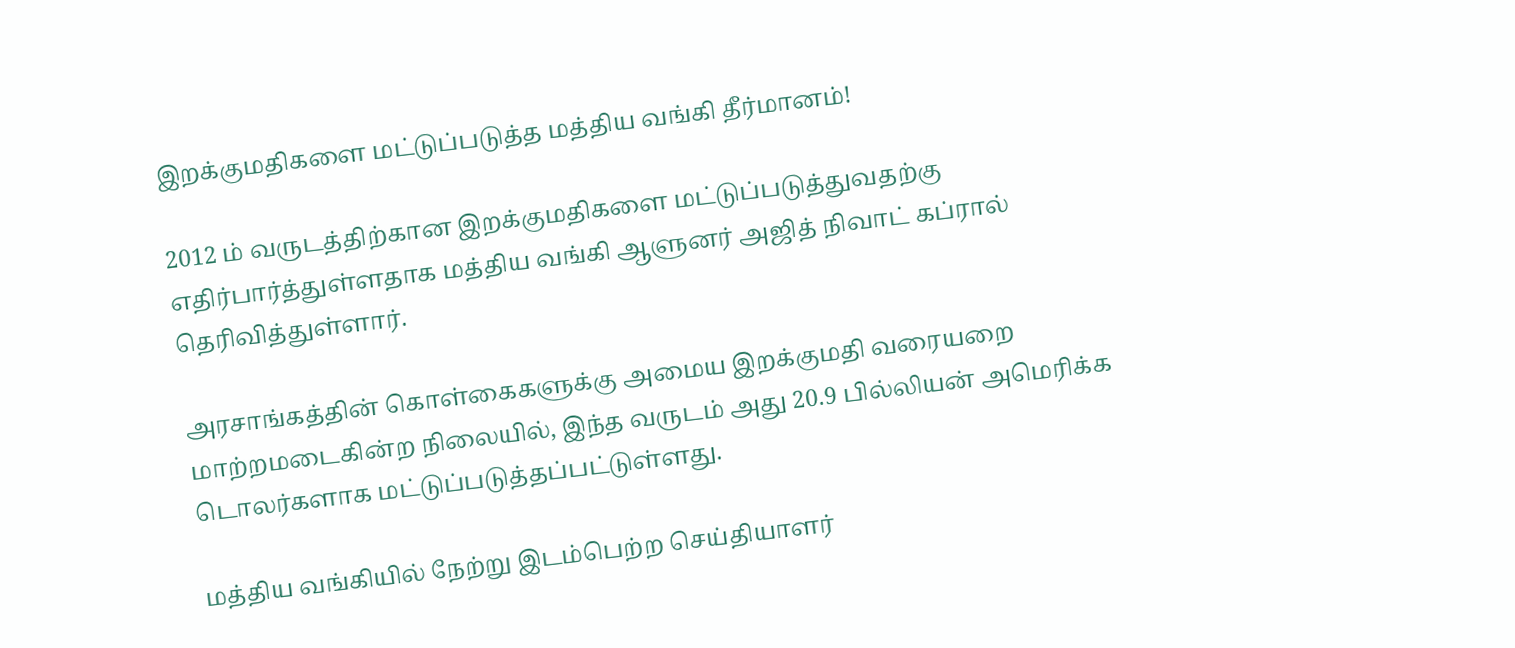இறக்குமதிகளை மட்டுப்படுத்த மத்திய வங்கி தீர்மானம்!

2012 ம் வருடத்திற்கான இறக்குமதிகளை மட்டுப்படுத்துவதற்கு எதிர்பார்த்துள்ளதாக மத்திய வங்கி ஆளுனர் அஜித் நிவாட் கப்ரால்  தெரிவித்துள்ளார்.

அரசாங்கத்தின் கொள்கைகளுக்கு அமைய இறக்குமதி வரையறை மாற்றமடைகின்ற நிலையில், இந்த வருடம் அது 20.9 பில்லியன் அமெரிக்க டொலர்களாக மட்டுப்படுத்தப்பட்டுள்ளது.

மத்திய வங்கியில் நேற்று இடம்பெற்ற செய்தியாளர்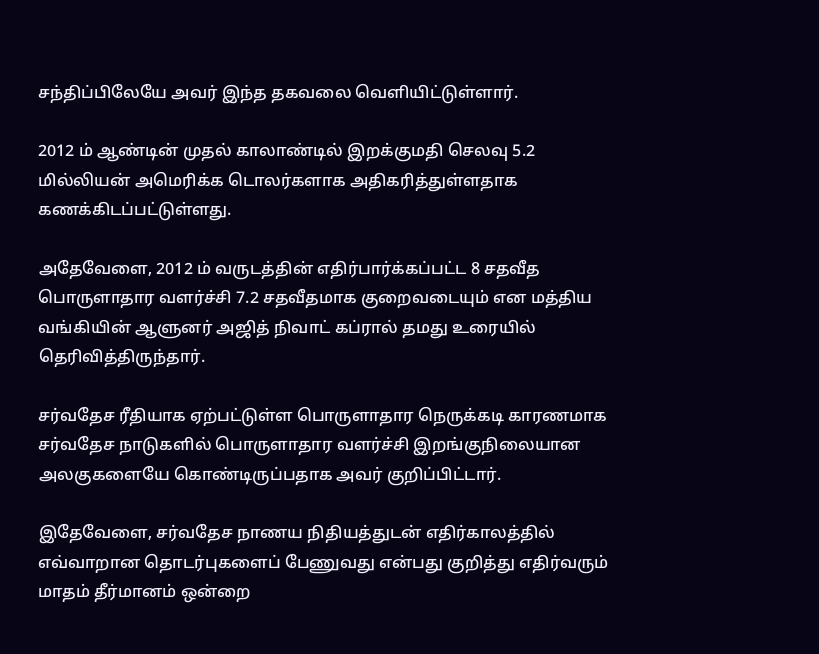சந்திப்பிலேயே அவர் இந்த தகவலை வெளியிட்டுள்ளார்.

2012 ம் ஆண்டின் முதல் காலாண்டில் இறக்குமதி செலவு 5.2 மில்லியன் அமெரிக்க டொலர்களாக அதிகரித்துள்ளதாக கணக்கிடப்பட்டுள்ளது.

அதேவேளை, 2012 ம் வருடத்தின் எதிர்பார்க்கப்பட்ட 8 சதவீத பொருளாதார வளர்ச்சி 7.2 சதவீதமாக குறைவடையும் என மத்திய வங்கியின் ஆளுனர் அஜித் நிவாட் கப்ரால் தமது உரையில் தெரிவித்திருந்தார்.

சர்வதேச ரீதியாக ஏற்பட்டுள்ள பொருளாதார நெருக்கடி காரணமாக சர்வதேச நாடுகளில் பொருளாதார வளர்ச்சி இறங்குநிலையான அலகுகளையே கொண்டிருப்பதாக அவர் குறிப்பிட்டார்.

இதேவேளை, சர்வதேச நாணய நிதியத்துடன் எதிர்காலத்தில் எவ்வாறான தொடர்புகளைப் பேணுவது என்பது குறித்து எதிர்வரும் மாதம் தீர்மானம் ஒன்றை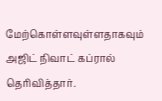மேற்கொள்ளவுள்ளதாகவும் அஜிட் நிவாட் கப்ரால் தெரிவித்தார்.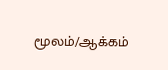மூலம்/ஆக்கம்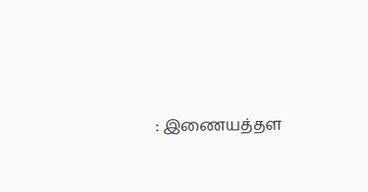: இணையத்தள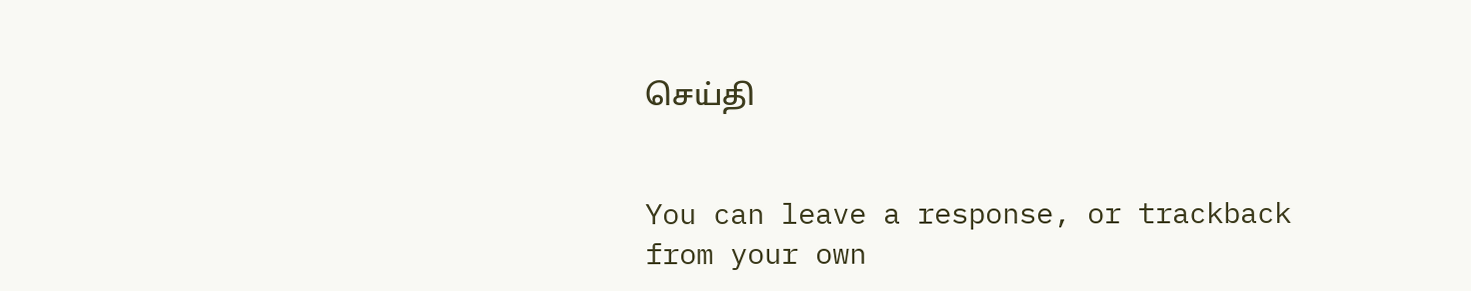செய்தி


You can leave a response, or trackback from your own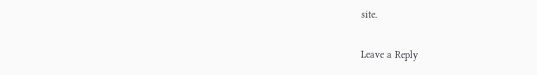site.

Leave a Reply